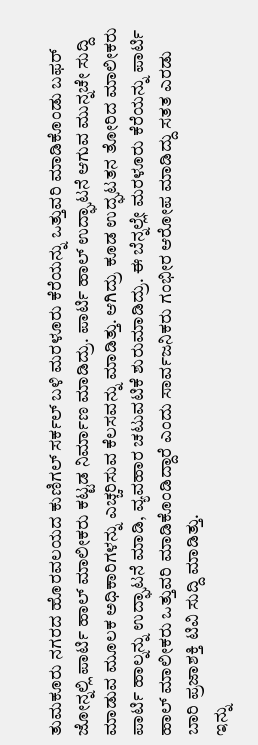ತುಮಕೂರು ನಗರದ ಹೊರವಲಯದ ಕುಣಿಗಲ್ ಸರ್ಕಲ್ ಬಳಿ ಮರಳೂರು ಕೆರೆಯನ್ನು ಒತ್ತುವರಿ ಮಾಡಿಕೊಂಡು ಬಫರ್ ಜೋನ್ನಲ್ಲಿ ಪಾರ್ಟಿ ಹಾಲ್ ಮಾಲೀಕರು ಕಟ್ಟಡ ನಿರ್ಮಾಣ ಮಾಡಿದ್ರು. ಪಾರ್ಟಿ ಹಾಲ್ ಉದ್ಘಾಟನೆ ಆಗುವ ಮುನ್ನಚೇ ಸುದ್ದಿ ಮಾಡುವ ಮೂಲಕ ಅಧಿಕಾರಿಗಳನ್ನು ಎಚ್ಚರಿಸುವ ಕೆಲಸವನ್ನು ಮಾಡಿತ್ತು. ಆಗಿದ್ರು ಕೂಡ ಉದ್ಘಟತನ ತೋರಿದ ಮಾಲೀಕರು ಪಾರ್ಟಿ ಹಾಲ್ನನ್ನು ಉದ್ಘಾಟನೆ ಮಾಡಿ, ವ್ಯವಹಾರ ಚಟುವಟಿಕೆ ಶುರುಮಾಡಿದ್ರು. ಈ ಬೆನ್ನಲ್ಲೇ ಮರಳೂರು ಕೆರೆಯನ್ನು ಪಾರ್ಟಿ ಹಾಲ್ ಮಾಲೀಕರು ಒತ್ತುವರಿ ಮಾಡಿಕೊಂಡಿದ್ದಾರೆ ಎಂದು ಸಾರ್ವಜನಿಕರು ಗಂಭೀರ ಆರೋಪ ಮಾಡಿದ್ದು ಸತತ ಎರಡು ಬಾರಿ ಪ್ರಜಾಶಕ್ತಿ ಟಿವಿ ಸುದ್ದಿ ಮಾಡಿತ್ತು.
ಇನ್ನು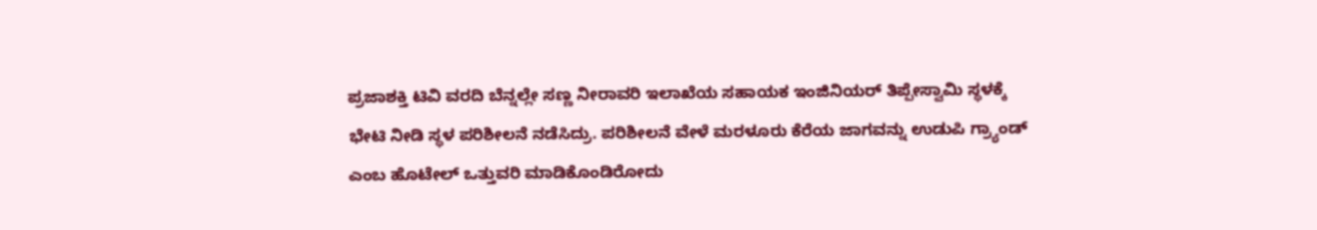ಪ್ರಜಾಶಕ್ತಿ ಟಿವಿ ವರದಿ ಬೆನ್ನಲ್ಲೇ ಸಣ್ಣ ನೀರಾವರಿ ಇಲಾಖೆಯ ಸಹಾಯಕ ಇಂಜಿನಿಯರ್ ತಿಪ್ಪೇಸ್ವಾಮಿ ಸ್ಥಳಕ್ಕೆ ಭೇಟಿ ನೀಡಿ ಸ್ಥಳ ಪರಿಶೀಲನೆ ನಡೆಸಿದ್ರು. ಪರಿಶೀಲನೆ ವೇಳೆ ಮರಳೂರು ಕೆರೆಯ ಜಾಗವನ್ನು ಉಡುಪಿ ಗ್ರ್ಯಾಂಡ್ ಎಂಬ ಹೊಟೇಲ್ ಒತ್ತುವರಿ ಮಾಡಿಕೊಂಡಿರೋದು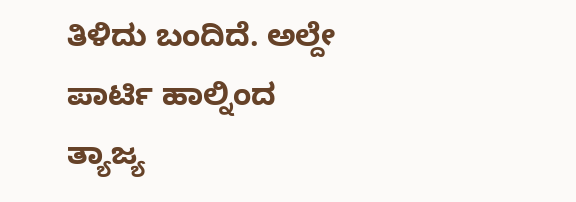ತಿಳಿದು ಬಂದಿದೆ. ಅಲ್ದೇ ಪಾರ್ಟಿ ಹಾಲ್ನಿಂದ ತ್ಯಾಜ್ಯ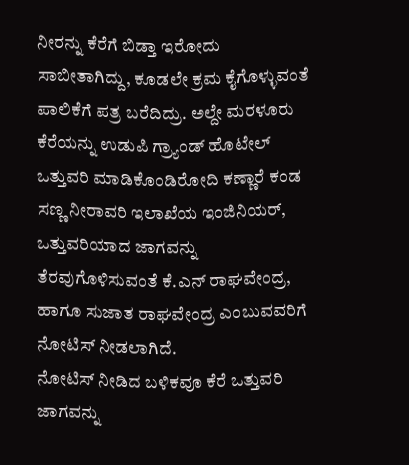ನೀರನ್ನು ಕೆರೆಗೆ ಬಿಡ್ತಾ ಇರೋದು ಸಾಬೀತಾಗಿದ್ದು, ಕೂಡಲೇ ಕ್ರಮ ಕೈಗೊಳ್ಳುವಂತೆ ಪಾಲಿಕೆಗೆ ಪತ್ರ ಬರೆದಿದ್ರು. ಅಲ್ದೇ ಮರಳೂರು ಕೆರೆಯನ್ನು ಉಡುಪಿ ಗ್ರ್ಯಾಂಡ್ ಹೊಟೇಲ್ ಒತ್ತುವರಿ ಮಾಡಿಕೊಂಡಿರೋದಿ ಕಣ್ಣಾರೆ ಕಂಡ ಸಣ್ಣ ನೀರಾವರಿ ಇಲಾಖೆಯ ಇಂಜಿನಿಯರ್, ಒತ್ತುವರಿಯಾದ ಜಾಗವನ್ನು ತೆರವುಗೊಳಿಸುವಂತೆ ಕೆ.ಎನ್ ರಾಘವೇಂದ್ರ, ಹಾಗೂ ಸುಜಾತ ರಾಘವೇಂದ್ರ ಎಂಬುವವರಿಗೆ ನೋಟಿಸ್ ನೀಡಲಾಗಿದೆ.
ನೋಟಿಸ್ ನೀಡಿದ ಬಳಿಕವೂ ಕೆರೆ ಒತ್ತುವರಿ ಜಾಗವನ್ನು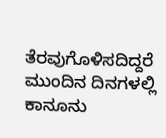ತೆರವುಗೊಳಿಸದಿದ್ದರೆ ಮುಂದಿನ ದಿನಗಳಲ್ಲಿ ಕಾನೂನು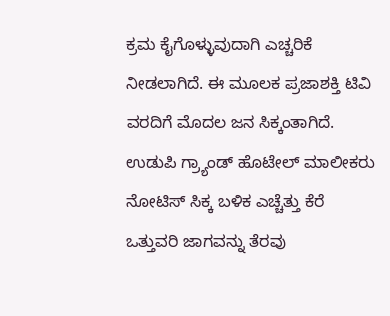ಕ್ರಮ ಕೈಗೊಳ್ಳುವುದಾಗಿ ಎಚ್ಚರಿಕೆ ನೀಡಲಾಗಿದೆ. ಈ ಮೂಲಕ ಪ್ರಜಾಶಕ್ತಿ ಟಿವಿ ವರದಿಗೆ ಮೊದಲ ಜನ ಸಿಕ್ಕಂತಾಗಿದೆ. ಉಡುಪಿ ಗ್ರ್ಯಾಂಡ್ ಹೊಟೇಲ್ ಮಾಲೀಕರು ನೋಟಿಸ್ ಸಿಕ್ಕ ಬಳಿಕ ಎಚ್ಚೆತ್ತು ಕೆರೆ ಒತ್ತುವರಿ ಜಾಗವನ್ನು ತೆರವು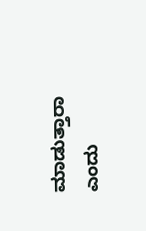ಮಾಡುತ್ತಾರಾ ಎಂದು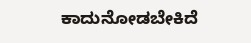ಕಾದುನೋಡಬೇಕಿದೆ